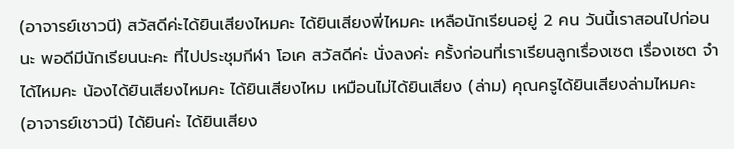(อาจารย์เชาวนี) สวัสดีค่ะได้ยินเสียงไหมคะ ได้ยินเสียงพี่ไหมคะ เหลือนักเรียนอยู่ 2 คน วันนี้เราสอนไปก่อนนะ พอดีมีนักเรียนนะคะ ที่ไปประชุมกีฬา โอเค สวัสดีค่ะ นั่งลงค่ะ ครั้งก่อนที่เราเรียนลูกเรื่องเซต เรื่องเซต จำได้ไหมคะ น้องได้ยินเสียงไหมคะ ได้ยินเสียงไหม เหมือนไม่ได้ยินเสียง (ล่าม) คุณครูได้ยินเสียงล่ามไหมคะ (อาจารย์เชาวนี) ได้ยินค่ะ ได้ยินเสียง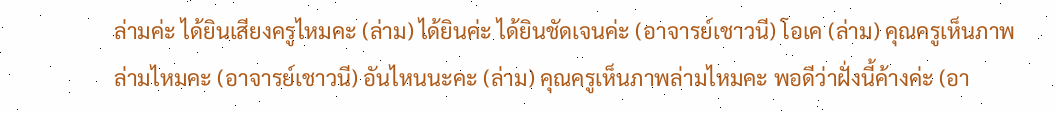ล่ามค่ะ ได้ยินเสียงครูไหมคะ (ล่าม) ได้ยินค่ะ ได้ยินชัดเจนค่ะ (อาจารย์เชาวนี) โอเค (ล่าม) คุณครูเห็นภาพล่ามไหมคะ (อาจารย์เชาวนี) อันไหนนะคะ (ล่าม) คุณครูเห็นภาพล่ามไหมคะ พอดีว่าฝั่งนี้ค้างค่ะ (อา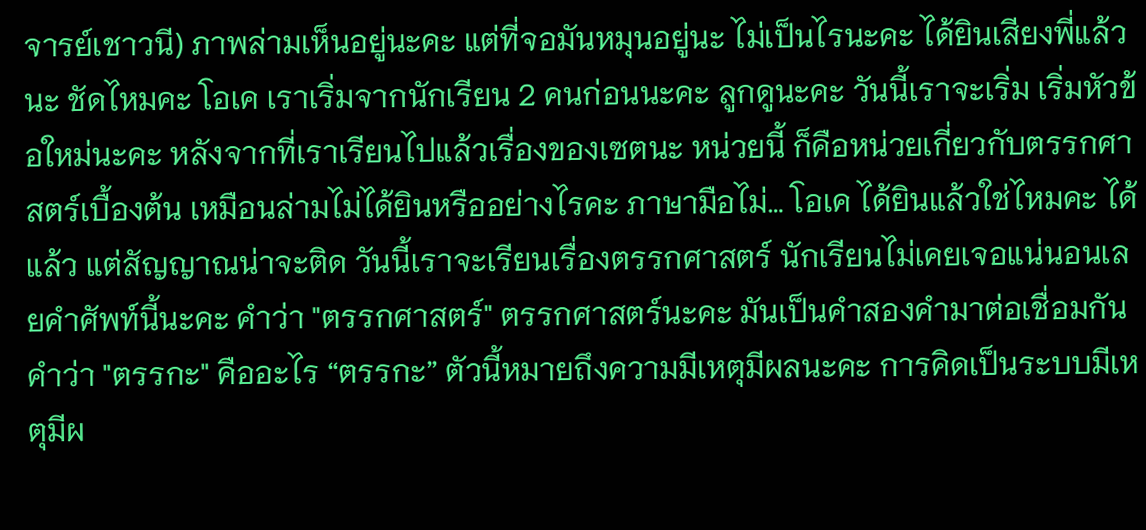จารย์เชาวนี) ภาพล่ามเห็นอยู่นะคะ แต่ที่จอมันหมุนอยู่นะ ไม่เป็นไรนะคะ ได้ยินเสียงพี่แล้วนะ ชัดไหมคะ โอเค เราเริ่มจากนักเรียน 2 คนก่อนนะคะ ลูกดูนะคะ วันนี้เราจะเริ่ม เริ่มหัวข้อใหม่นะคะ หลังจากที่เราเรียนไปแล้วเรื่องของเซตนะ หน่วยนี้ ก็คือหน่วยเกี่ยวกับตรรกศาสตร์เบื้องต้น เหมือนล่ามไม่ได้ยินหรืออย่างไรคะ ภาษามือไม่… โอเค ได้ยินแล้วใช่ไหมคะ ได้แล้ว แต่สัญญาณน่าจะติด วันนี้เราจะเรียนเรื่องตรรกศาสตร์ นักเรียนไม่เคยเจอแน่นอนเลยคำศัพท์นี้นะคะ คำว่า "ตรรกศาสตร์" ตรรกศาสตร์นะคะ มันเป็นคำสองคำมาต่อเชื่อมกัน คำว่า "ตรรกะ" คืออะไร “ตรรกะ” ตัวนี้หมายถึงความมีเหตุมีผลนะคะ การคิดเป็นระบบมีเหตุมีผ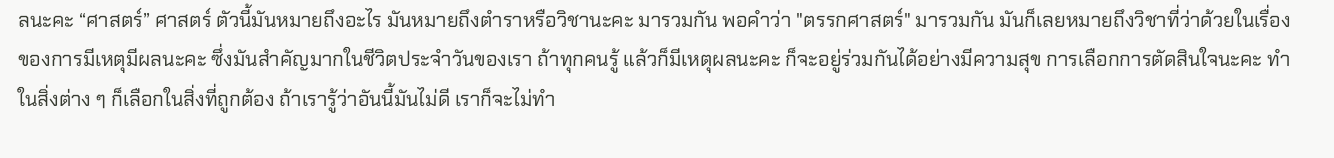ลนะคะ “ศาสตร์” ศาสตร์ ตัวนี้มันหมายถึงอะไร มันหมายถึงตำราหรือวิชานะคะ มารวมกัน พอคำว่า "ตรรกศาสตร์" มารวมกัน มันก็เลยหมายถึงวิชาที่ว่าด้วยในเรื่องของการมีเหตุมีผลนะคะ ซึ่งมันสำคัญมากในชีวิตประจำวันของเรา ถ้าทุกคนรู้ แล้วก็มีเหตุผลนะคะ ก็จะอยู่ร่วมกันได้อย่างมีความสุข การเลือกการตัดสินใจนะคะ ทำในสิ่งต่าง ๆ ก็เลือกในสิ่งที่ถูกต้อง ถ้าเรารู้ว่าอันนี้มันไม่ดี เราก็จะไม่ทำ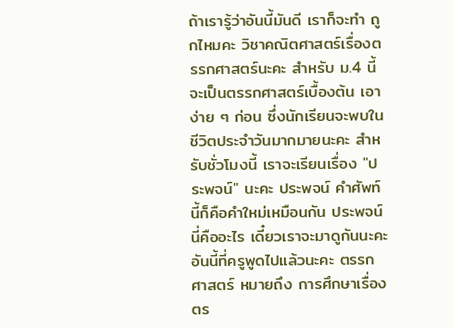ถ้าเรารู้ว่าอันนี้มันดี เราก็จะทำ ถูกไหมคะ วิชาคณิตศาสตร์เรื่องตรรกศาสตร์นะคะ สำหรับ ม.4 นี้จะเป็นตรรกศาสตร์เบื้องต้น เอาง่าย ๆ ก่อน ซึ่งนักเรียนจะพบในชีวิตประจำวันมากมายนะคะ สำหรับชั่วโมงนี้ เราจะเรียนเรื่อง "ประพจน์" นะคะ ประพจน์ คำศัพท์นี้ก็คือคำใหม่เหมือนกัน ประพจน์นี่คืออะไร เดี๋ยวเราจะมาดูกันนะคะ อันนี้ที่ครูพูดไปแล้วนะคะ ตรรกศาสตร์ หมายถึง การศึกษาเรื่องตร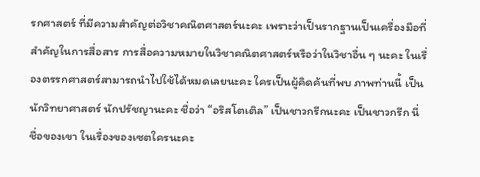รกศาสตร์ ที่มีความสำคัญต่อวิชาคณิตศาสตร์นะคะ เพราะว่าเป็นรากฐานเป็นเครื่องมือที่สำคัญในการสื่อสาร การสื่อความหมายในวิชาคณิตศาสตร์หรือว่าในวิชาอื่น ๆ นะคะ ในเรื่องตรรกศาสตร์สามารถนำไปใช้ได้หมดเลยนะคะ ใครเป็นผู้คิดค้นที่พบ ภาพท่านนี้ เป็นนักวิทยาศาสตร์ นักปรัชญานะคะ ชื่อว่า “อริสโตเติล” เป็นชาวกรีกนะคะ เป็นชาวกรีก นี่ ชื่อของเขา ในเรื่องของเซตใครนะคะ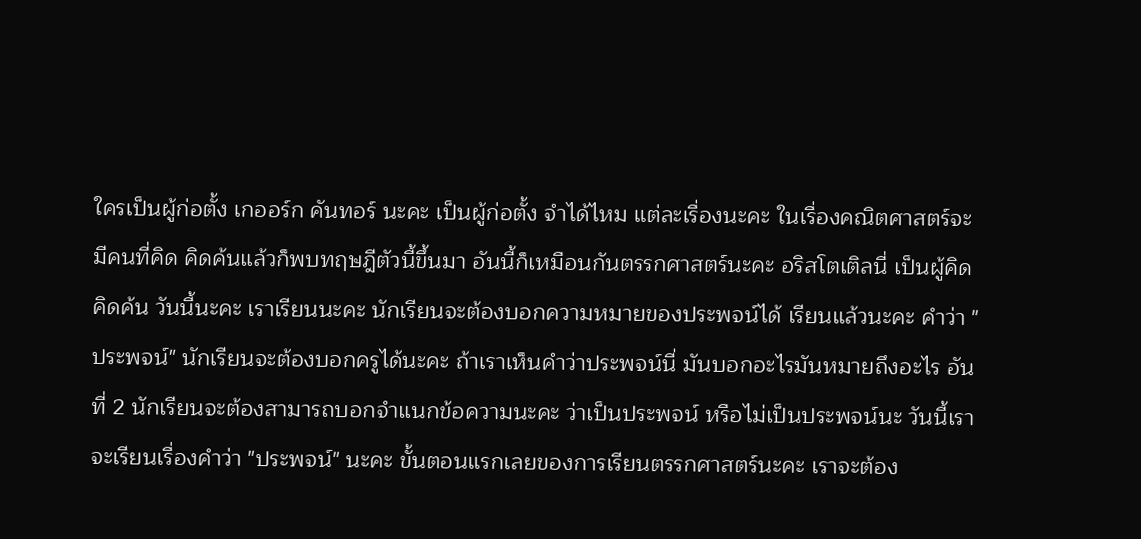ใครเป็นผู้ก่อตั้ง เกออร์ก คันทอร์ นะคะ เป็นผู้ก่อตั้ง จำได้ไหม แต่ละเรื่องนะคะ ในเรื่องคณิตศาสตร์จะมีคนที่คิด คิดค้นแล้วก็พบทฤษฎีตัวนี้ขึ้นมา อันนี้ก็เหมือนกันตรรกศาสตร์นะคะ อริสโตเติลนี่ เป็นผู้คิด คิดค้น วันนี้นะคะ เราเรียนนะคะ นักเรียนจะต้องบอกความหมายของประพจน์ได้ เรียนแล้วนะคะ คำว่า "ประพจน์" นักเรียนจะต้องบอกครูได้นะคะ ถ้าเราเห็นคำว่าประพจน์นี่ มันบอกอะไรมันหมายถึงอะไร อันที่ 2 นักเรียนจะต้องสามารถบอกจำแนกข้อความนะคะ ว่าเป็นประพจน์ หรือไม่เป็นประพจน์นะ วันนี้เราจะเรียนเรื่องคำว่า "ประพจน์" นะคะ ขั้นตอนแรกเลยของการเรียนตรรกศาสตร์นะคะ เราจะต้อง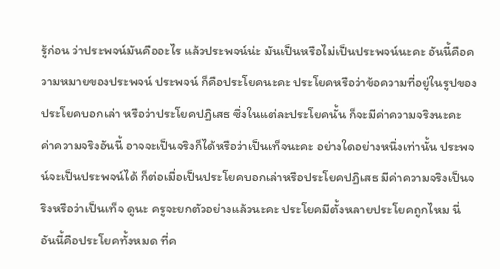รู้ก่อน ว่าประพจน์มันคืออะไร แล้วประพจน์น่ะ มันเป็นหรือไม่เป็นประพจน์นะคะ อันนี้คือความหมายของประพจน์ ประพจน์ ก็คือประโยคนะคะ ประโยคหรือว่าข้อความที่อยู่ในรูปของประโยคบอกเล่า หรือว่าประโยคปฏิเสธ ซึ่งในแต่ละประโยคนั้น ก็จะมีค่าความจริงนะคะ ค่าความจริงอันนี้ อาจจะเป็นจริงก็ได้หรือว่าเป็นเท็จนะคะ อย่างใดอย่างหนึ่งเท่านั้น ประพจน์จะเป็นประพจน์ได้ ก็ต่อเมื่อเป็นประโยคบอกเล่าหรือประโยคปฏิเสธ มีค่าความจริงเป็นจริงหรือว่าเป็นเท็จ ดูนะ ครูจะยกตัวอย่างแล้วนะคะ ประโยคมีตั้งหลายประโยคถูกไหม นี่ อันนี้คือประโยคทั้งหมด ที่ค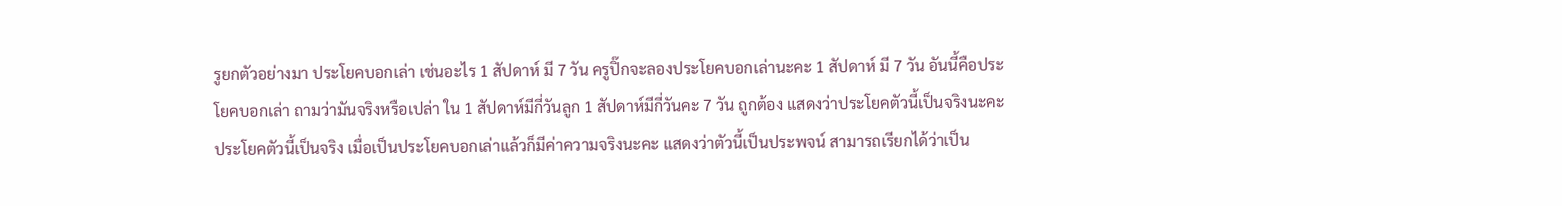รูยกตัวอย่างมา ประโยคบอกเล่า เช่นอะไร 1 สัปดาห์ มี 7 วัน ครูปิ๊กจะลองประโยคบอกเล่านะคะ 1 สัปดาห์ มี 7 วัน อันนี้คือประโยคบอกเล่า ถามว่ามันจริงหรือเปล่า ใน 1 สัปดาห์มีกี่วันลูก 1 สัปดาห์มีกี่วันคะ 7 วัน ถูกต้อง แสดงว่าประโยคตัวนี้เป็นจริงนะคะ ประโยคตัวนี้เป็นจริง เมื่อเป็นประโยคบอกเล่าแล้วก็มีค่าความจริงนะคะ แสดงว่าตัวนี้เป็นประพจน์ สามารถเรียกได้ว่าเป็น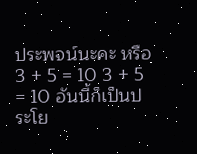ประพจน์นะคะ หรือ 3 + 5 = 10 3 + 5 = 10 อันนี้ก็เป็นประโย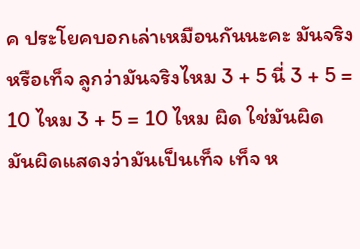ค ประโยคบอกเล่าเหมือนกันนะคะ มันจริงหรือเท็จ ลูกว่ามันจริงไหม 3 + 5 นี่ 3 + 5 = 10 ไหม 3 + 5 = 10 ไหม ผิด ใช่มันผิด มันผิดแสดงว่ามันเป็นเท็จ เท็จ ห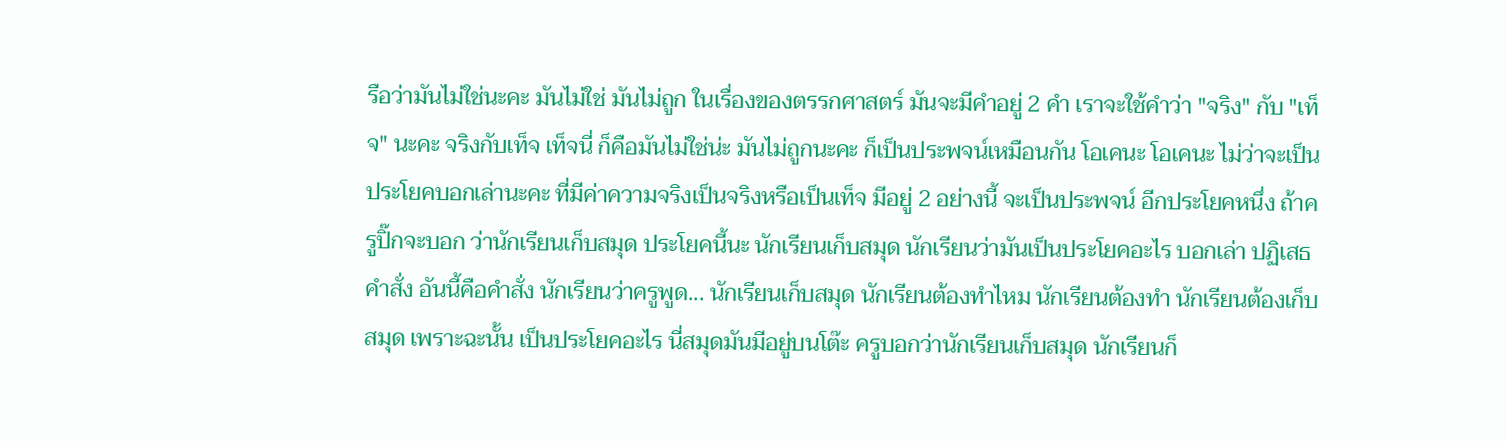รือว่ามันไม่ใช่นะคะ มันไม่ใช่ มันไม่ถูก ในเรื่องของตรรกศาสตร์ มันจะมีคำอยู่ 2 คำ เราจะใช้คำว่า "จริง" กับ "เท็จ" นะคะ จริงกับเท็จ เท็จนี่ ก็คือมันไม่ใช่น่ะ มันไม่ถูกนะคะ ก็เป็นประพจน์เหมือนกัน โอเคนะ โอเคนะ ไม่ว่าจะเป็นประโยคบอกเล่านะคะ ที่มีค่าความจริงเป็นจริงหรือเป็นเท็จ มีอยู่ 2 อย่างนี้ จะเป็นประพจน์ อีกประโยคหนึ่ง ถ้าครูปิ๊กจะบอก ว่านักเรียนเก็บสมุด ประโยคนี้นะ นักเรียนเก็บสมุด นักเรียนว่ามันเป็นประโยคอะไร บอกเล่า ปฏิเสธ คำสั่ง อันนี้คือคำสั่ง นักเรียนว่าครูพูด... นักเรียนเก็บสมุด นักเรียนต้องทำไหม นักเรียนต้องทำ นักเรียนต้องเก็บสมุด เพราะฉะนั้น เป็นประโยคอะไร นี่สมุดมันมีอยู่บนโต๊ะ ครูบอกว่านักเรียนเก็บสมุด นักเรียนก็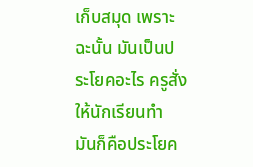เก็บสมุด เพราะฉะนั้น มันเป็นประโยคอะไร ครูสั่งให้นักเรียนทำ มันก็คือประโยค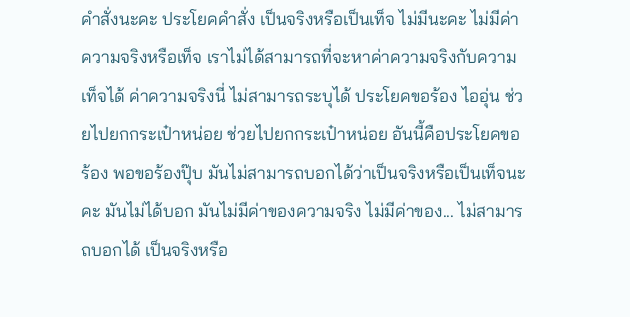คำสั่งนะคะ ประโยคคำสั่ง เป็นจริงหรือเป็นเท็จ ไม่มีนะคะ ไม่มีค่าความจริงหรือเท็จ เราไม่ได้สามารถที่จะหาค่าความจริงกับความเท็จได้ ค่าความจริงนี่ ไม่สามารถระบุได้ ประโยคขอร้อง ไออุ่น ช่วยไปยกกระเป๋าหน่อย ช่วยไปยกกระเป๋าหน่อย อันนี้คือประโยคขอร้อง พอขอร้องปุ๊บ มันไม่สามารถบอกได้ว่าเป็นจริงหรือเป็นเท็จนะคะ มันไม่ได้บอก มันไม่มีค่าของความจริง ไม่มีค่าของ... ไม่สามารถบอกได้ เป็นจริงหรือ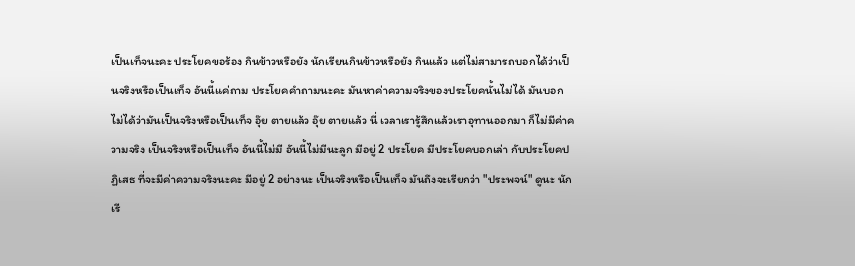เป็นเท็จนะคะ ประโยคขอร้อง กินข้าวหรือยัง นักเรียนกินข้าวหรือยัง กินแล้ว แต่ไม่สามารถบอกได้ว่าเป็นจริงหรือเป็นเท็จ อันนี้แค่ถาม ประโยคคำถามนะคะ มันหาค่าความจริงของประโยคนั้นไม่ได้ มันบอกไม่ได้ว่ามันเป็นจริงหรือเป็นเท็จ อุ๊ย ตายแล้ว อุ๊ย ตายแล้ว นี่ เวลาเรารู้สึกแล้วเราอุทานออกมา ก็ไม่มีค่าความจริง เป็นจริงหรือเป็นเท็จ อันนี้ไม่มี อันนี้ไม่มีนะลูก มีอยู่ 2 ประโยค มีประโยคบอกเล่า กับประโยคปฏิเสธ ที่จะมีค่าความจริงนะคะ มีอยู่ 2 อย่างนะ เป็นจริงหรือเป็นเท็จ มันถึงจะเรียกว่า "ประพจน์" ดูนะ นักเรี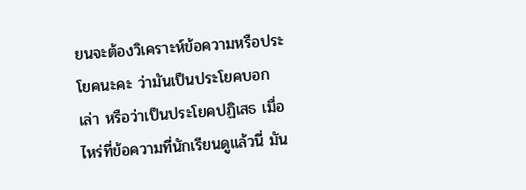ยนจะต้องวิเคราะห์ข้อความหรือประโยคนะคะ ว่ามันเป็นประโยคบอกเล่า หรือว่าเป็นประโยคปฏิเสธ เมื่อไหร่ที่ข้อความที่นักเรียนดูแล้วนี่ มัน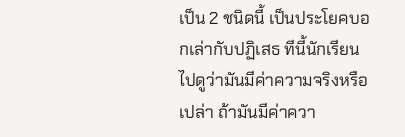เป็น 2 ชนิดนี้ เป็นประโยคบอกเล่ากับปฏิเสธ ทีนี้นักเรียนไปดูว่ามันมีค่าความจริงหรือเปล่า ถ้ามันมีค่าควา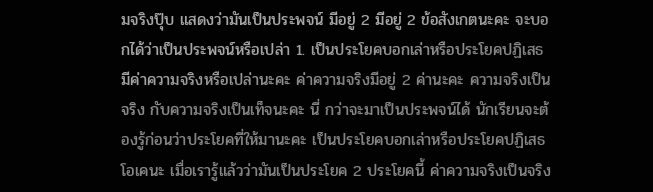มจริงปุ๊บ แสดงว่ามันเป็นประพจน์ มีอยู่ 2 มีอยู่ 2 ข้อสังเกตนะคะ จะบอกได้ว่าเป็นประพจน์หรือเปล่า 1. เป็นประโยคบอกเล่าหรือประโยคปฏิเสธ มีค่าความจริงหรือเปล่านะคะ ค่าความจริงมีอยู่ 2 ค่านะคะ ความจริงเป็นจริง กับความจริงเป็นเท็จนะคะ นี่ กว่าจะมาเป็นประพจน์ได้ นักเรียนจะต้องรู้ก่อนว่าประโยคที่ให้มานะคะ เป็นประโยคบอกเล่าหรือประโยคปฏิเสธ โอเคนะ เมื่อเรารู้แล้วว่ามันเป็นประโยค 2 ประโยคนี้ ค่าความจริงเป็นจริง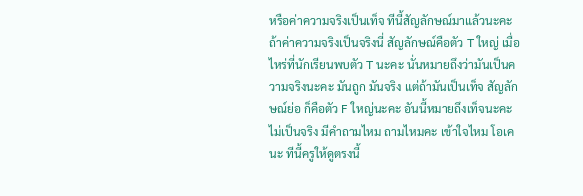หรือค่าความจริงเป็นเท็จ ทีนี้สัญลักษณ์มาแล้วนะคะ ถ้าค่าความจริงเป็นจริงนี่ สัญลักษณ์คือตัว T ใหญ่ เมื่อไหร่ที่นักเรียนพบตัว T นะคะ นั่นหมายถึงว่ามันเป็นความจริงนะคะ มันถูก มันจริง แต่ถ้ามันเป็นเท็จ สัญลักษณ์ย่อ ก็คือตัว F ใหญ่นะคะ อันนี้หมายถึงเท็จนะคะ ไม่เป็นจริง มีคำถามไหม ถามไหมคะ เข้าใจไหม โอเคนะ ทีนี้ครูให้ดูตรงนี้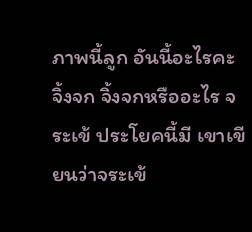ภาพนี้ลูก อันนี้อะไรคะ จิ้งจก จิ้งจกหรืออะไร จระเข้ ประโยคนี้มี เขาเขียนว่าจระเข้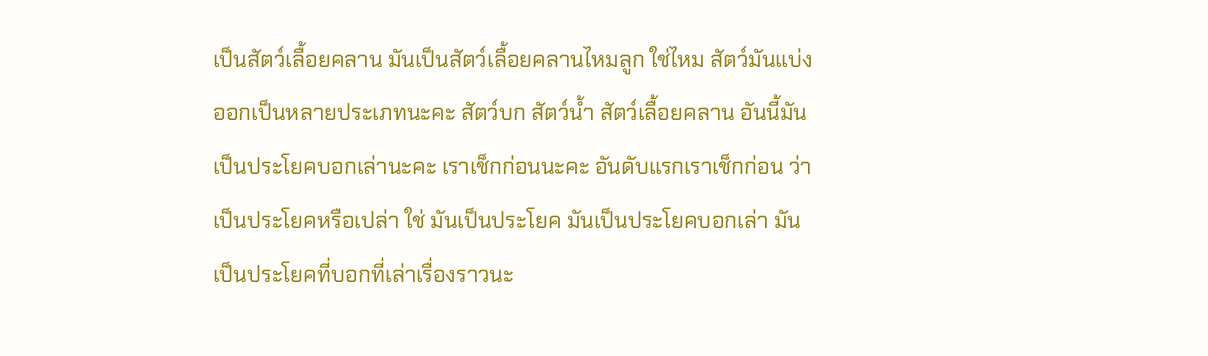เป็นสัตว์เลื้อยคลาน มันเป็นสัตว์เลื้อยคลานไหมลูก ใช่ไหม สัตว์มันแบ่งออกเป็นหลายประเภทนะคะ สัตว์บก สัตว์น้ำ สัตว์เลื้อยคลาน อันนี้มันเป็นประโยคบอกเล่านะคะ เราเช็กก่อนนะคะ อันดับแรกเราเช็กก่อน ว่าเป็นประโยคหรือเปล่า ใช่ มันเป็นประโยค มันเป็นประโยคบอกเล่า มันเป็นประโยคที่บอกที่เล่าเรื่องราวนะ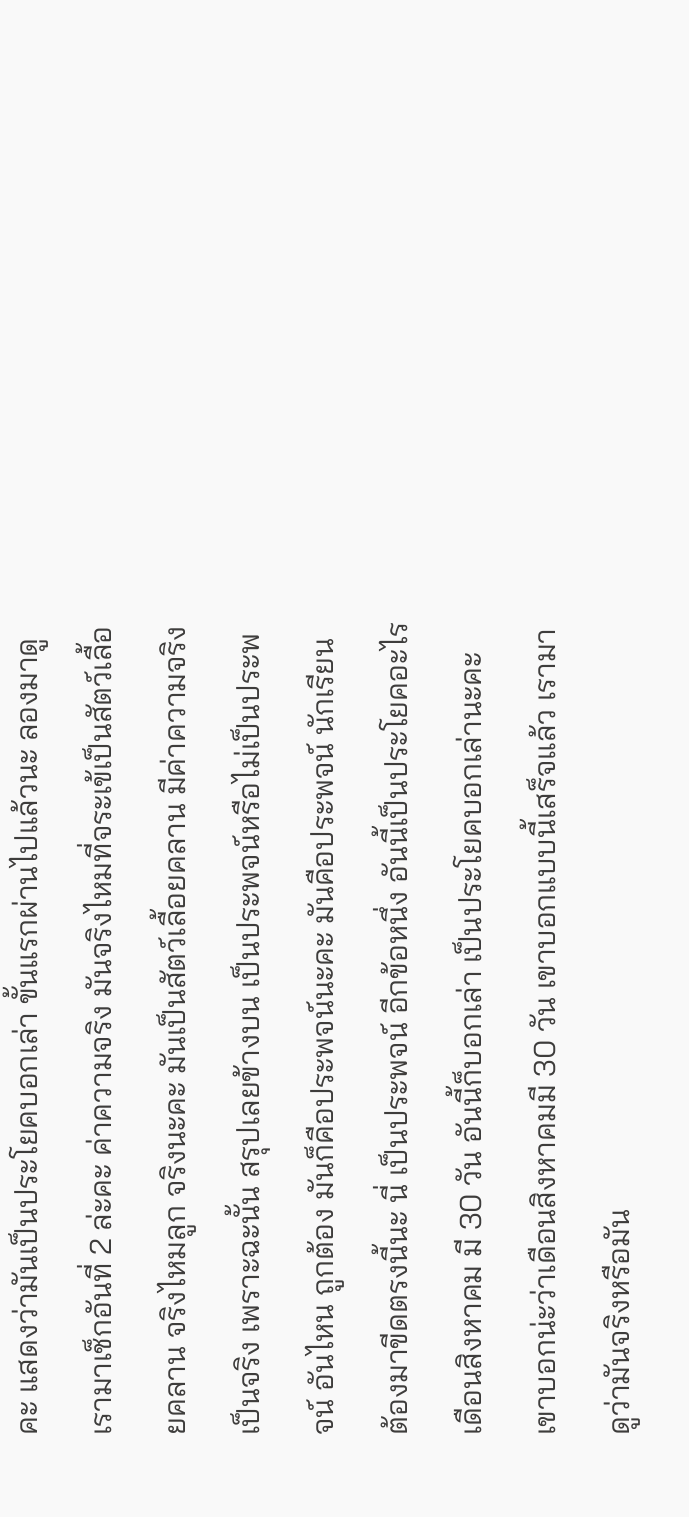คะ แสดงว่ามันเป็นประโยคบอกเล่า ขั้นแรกผ่านไปแล้วนะ ลองมาดู เรามาเช็กอันที่ 2 ล่ะคะ ค่าความจริง มันจริงไหมที่จระเข้เป็นสัตว์เลื้อยคลาน จริงไหมลูก จริงนะคะ มันเป็นสัตว์เลื้อยคลาน มีค่าความจริงเป็นจริง เพราะฉะนั้น สรุปเลยข้างบน เป็นประพจน์หรือไม่เป็นประพจน์ อันไหน ถูกต้อง มันก็คือประพจน์นะคะ มันคือประพจน์ นักเรียนต้องมาขีดตรงนี้นะ นี่ เป็นประพจน์ อีกข้อหนึ่ง อันนี้เป็นประโยคอะไร เดือนสิงหาคม มี 30 วัน อันนี้ก็บอกเล่า เป็นประโยคบอกเล่านะคะ เขาบอกน่ะว่าเดือนสิงหาคมมี 30 วัน เขาบอกแบบนี้เสร็จแล้ว เรามาดูว่ามันจริงหรือมัน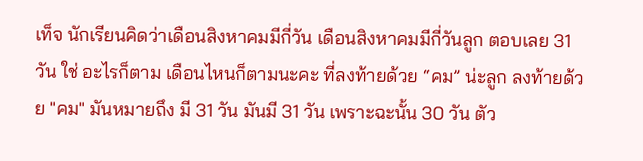เท็จ นักเรียนคิดว่าเดือนสิงหาคมมีกี่วัน เดือนสิงหาคมมีกี่วันลูก ตอบเลย 31 วัน ใช่ อะไรก็ตาม เดือนไหนก็ตามนะคะ ที่ลงท้ายด้วย “คม” น่ะลูก ลงท้ายด้วย "คม" มันหมายถึง มี 31 วัน มันมี 31 วัน เพราะฉะนั้น 30 วัน ตัว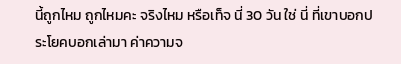นี้ถูกไหม ถูกไหมคะ จริงไหม หรือเท็จ นี่ 30 วัน ใช่ นี่ ที่เขาบอกประโยคบอกเล่ามา ค่าความจ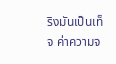ริงมันเป็นเท็จ ค่าความจ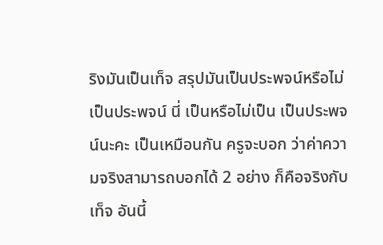ริงมันเป็นเท็จ สรุปมันเป็นประพจน์หรือไม่เป็นประพจน์ นี่ เป็นหรือไม่เป็น เป็นประพจน์นะคะ เป็นเหมือนกัน ครูจะบอก ว่าค่าความจริงสามารถบอกได้ 2 อย่าง ก็คือจริงกับเท็จ อันนี้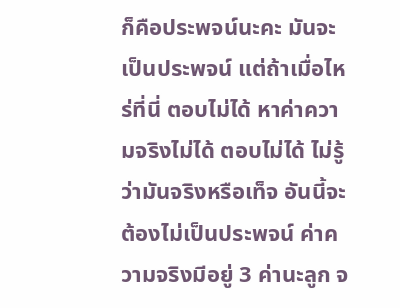ก็คือประพจน์นะคะ มันจะเป็นประพจน์ แต่ถ้าเมื่อไหร่ที่นี่ ตอบไม่ได้ หาค่าความจริงไม่ได้ ตอบไม่ได้ ไม่รู้ว่ามันจริงหรือเท็จ อันนี้จะต้องไม่เป็นประพจน์ ค่าความจริงมีอยู่ 3 ค่านะลูก จ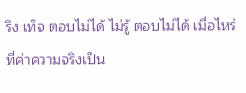ริง เท็จ ตอบไม่ได้ ไม่รู้ ตอบไม่ได้ เมื่อไหร่ที่ค่าความจริงเป็น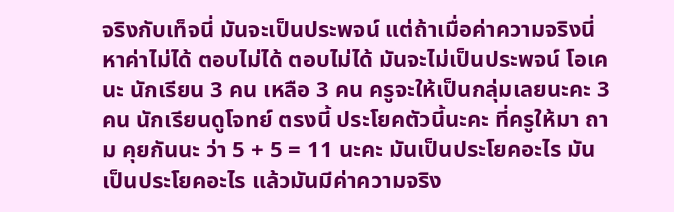จริงกับเท็จนี่ มันจะเป็นประพจน์ แต่ถ้าเมื่อค่าความจริงนี่ หาค่าไม่ได้ ตอบไม่ได้ ตอบไม่ได้ มันจะไม่เป็นประพจน์ โอเคนะ นักเรียน 3 คน เหลือ 3 คน ครูจะให้เป็นกลุ่มเลยนะคะ 3 คน นักเรียนดูโจทย์ ตรงนี้ ประโยคตัวนี้นะคะ ที่ครูให้มา ถาม คุยกันนะ ว่า 5 + 5 = 11 นะคะ มันเป็นประโยคอะไร มันเป็นประโยคอะไร แล้วมันมีค่าความจริง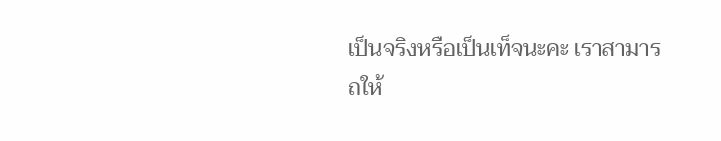เป็นจริงหรือเป็นเท็จนะคะ เราสามารถให้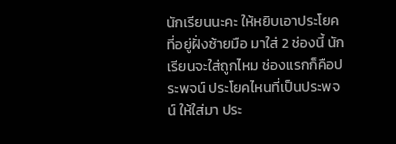นักเรียนนะคะ ให้หยิบเอาประโยคที่อยู่ฝั่งซ้ายมือ มาใส่ 2 ช่องนี้ นักเรียนจะใส่ถูกไหม ช่องแรกก็คือประพจน์ ประโยคไหนที่เป็นประพจน์ ให้ใส่มา ประ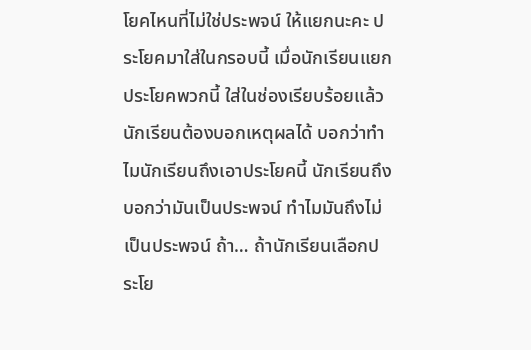โยคไหนที่ไม่ใช่ประพจน์ ให้แยกนะคะ ประโยคมาใส่ในกรอบนี้ เมื่อนักเรียนแยกประโยคพวกนี้ ใส่ในช่องเรียบร้อยแล้ว นักเรียนต้องบอกเหตุผลได้ บอกว่าทำไมนักเรียนถึงเอาประโยคนี้ นักเรียนถึงบอกว่ามันเป็นประพจน์ ทำไมมันถึงไม่เป็นประพจน์ ถ้า… ถ้านักเรียนเลือกประโย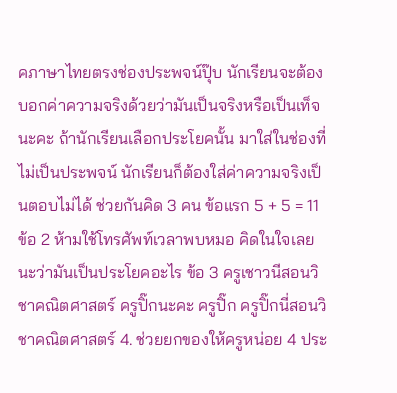คภาษาไทยตรงช่องประพจน์ปุ๊บ นักเรียนจะต้องบอกค่าความจริงด้วยว่ามันเป็นจริงหรือเป็นเท็จนะคะ ถ้านักเรียนเลือกประโยคนั้น มาใส่ในช่องที่ไม่เป็นประพจน์ นักเรียนก็ต้องใส่ค่าความจริงเป็นตอบไม่ได้ ช่วยกันคิด 3 คน ข้อแรก 5 + 5 = 11 ข้อ 2 ห้ามใช้โทรศัพท์เวลาพบหมอ คิดในใจเลยนะว่ามันเป็นประโยคอะไร ข้อ 3 ครูเชาวนีสอนวิชาคณิตศาสตร์ ครูปิ๊กนะคะ ครูปิ๊ก ครูปิ๊กนี่สอนวิชาคณิตศาสตร์ 4. ช่วยยกของให้ครูหน่อย 4 ประ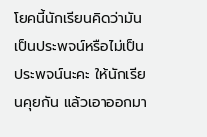โยคนี้นักเรียนคิดว่ามันเป็นประพจน์หรือไม่เป็นประพจน์นะคะ ให้นักเรียนคุยกัน แล้วเอาออกมา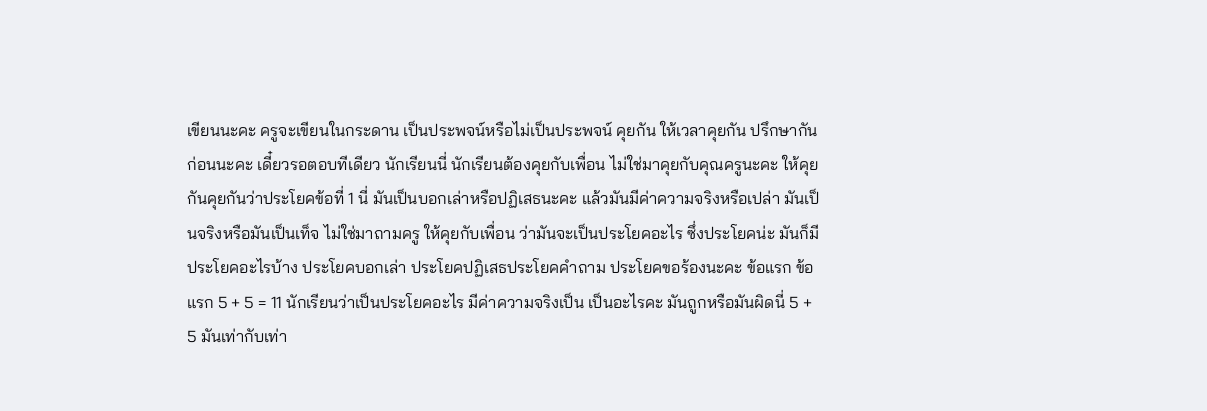เขียนนะคะ ครูจะเขียนในกระดาน เป็นประพจน์หรือไม่เป็นประพจน์ คุยกัน ให้เวลาคุยกัน ปรึกษากันก่อนนะคะ เดี๋ยวรอตอบทีเดียว นักเรียนนี่ นักเรียนต้องคุยกับเพื่อน ไม่ใช่มาคุยกับคุณครูนะคะ ให้คุยกันคุยกันว่าประโยคข้อที่ 1 นี่ มันเป็นบอกเล่าหรือปฏิเสธนะคะ แล้วมันมีค่าความจริงหรือเปล่า มันเป็นจริงหรือมันเป็นเท็จ ไม่ใช่มาถามครู ให้คุยกับเพื่อน ว่ามันจะเป็นประโยคอะไร ซึ่งประโยคน่ะ มันก็มีประโยคอะไรบ้าง ประโยคบอกเล่า ประโยคปฏิเสธประโยคคำถาม ประโยคขอร้องนะคะ ข้อแรก ข้อแรก 5 + 5 = 11 นักเรียนว่าเป็นประโยคอะไร มีค่าความจริงเป็น เป็นอะไรคะ มันถูกหรือมันผิดนี่ 5 + 5 มันเท่ากับเท่า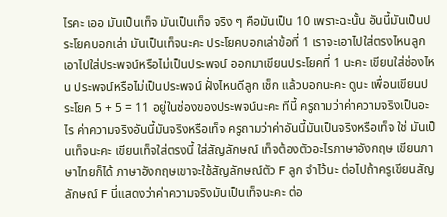ไรคะ เออ มันเป็นเท็จ มันเป็นเท็จ จริง ๆ คือมันเป็น 10 เพราะฉะนั้น อันนี้มันเป็นประโยคบอกเล่า มันเป็นเท็จนะคะ ประโยคบอกเล่าข้อที่ 1 เราจะเอาไปใส่ตรงไหนลูก เอาไปใส่ประพจน์หรือไม่เป็นประพจน์ ออกมาเขียนประโยคที่ 1 นะคะ เขียนใส่ช่องไหน ประพจน์หรือไม่เป็นประพจน์ ฝั่งไหนดีลูก เช็ก แล้วบอกนะคะ ดูนะ เพื่อนเขียนประโยค 5 + 5 = 11 อยู่ในช่องของประพจน์นะคะ ทีนี้ ครูถามว่าค่าความจริงเป็นอะไร ค่าความจริงอันนี้มันจริงหรือเท็จ ครูถามว่าค่าอันนี้มันเป็นจริงหรือเท็จ ใช่ มันเป็นเท็จนะคะ เขียนเท็จใส่ตรงนี้ ใส่สัญลักษณ์ เท็จต้องตัวอะไรภาษาอังกฤษ เขียนภาษาไทยก็ได้ ภาษาอังกฤษเขาจะใช้สัญลักษณ์ตัว F ลูก จำไว้นะ ต่อไปถ้าครูเขียนสัญลักษณ์ F นี่แสดงว่าค่าความจริงมันเป็นเท็จนะคะ ต่อ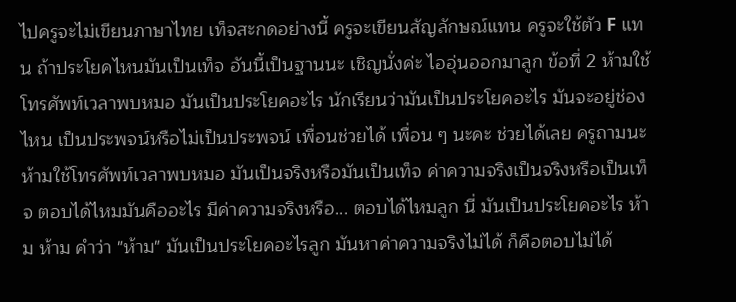ไปครูจะไม่เขียนภาษาไทย เท็จสะกดอย่างนี้ ครูจะเขียนสัญลักษณ์แทน ครูจะใช้ตัว F แทน ถ้าประโยคไหนมันเป็นเท็จ อันนี้เป็นฐานนะ เชิญนั่งค่ะ ไออุ่นออกมาลูก ข้อที่ 2 ห้ามใช้โทรศัพท์เวลาพบหมอ มันเป็นประโยคอะไร นักเรียนว่ามันเป็นประโยคอะไร มันจะอยู่ช่องไหน เป็นประพจน์หรือไม่เป็นประพจน์ เพื่อนช่วยได้ เพื่อน ๆ นะคะ ช่วยได้เลย ครูถามนะ ห้ามใช้โทรศัพท์เวลาพบหมอ มันเป็นจริงหรือมันเป็นเท็จ ค่าความจริงเป็นจริงหรือเป็นเท็จ ตอบได้ไหมมันคืออะไร มีค่าความจริงหรือ... ตอบได้ไหมลูก นี่ มันเป็นประโยคอะไร ห้าม ห้าม คำว่า "ห้าม" มันเป็นประโยคอะไรลูก มันหาค่าความจริงไม่ได้ ก็คือตอบไม่ได้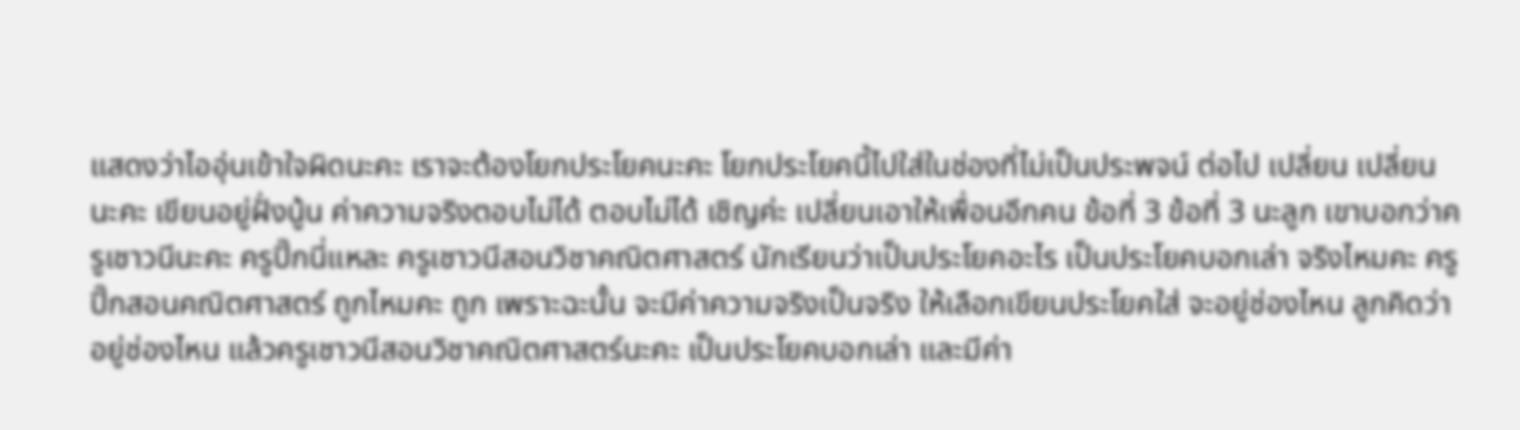แสดงว่าไออุ่นเข้าใจผิดนะคะ เราจะต้องโยกประโยคนะคะ โยกประโยคนี้ไปใส่ในช่องที่ไม่เป็นประพจน์ ต่อไป เปลี่ยน เปลี่ยนนะคะ เขียนอยู่ฝั่งนู้น ค่าความจริงตอบไม่ได้ ตอบไม่ได้ เชิญค่ะ เปลี่ยนเอาให้เพื่อนอีกคน ข้อที่ 3 ข้อที่ 3 นะลูก เขาบอกว่าครูเชาวนีนะคะ ครูปิ๊กนี่แหละ ครูเชาวนีสอนวิชาคณิตศาสตร์ นักเรียนว่าเป็นประโยคอะไร เป็นประโยคบอกเล่า จริงไหมคะ ครูปิ๊กสอนคณิตศาสตร์ ถูกไหมคะ ถูก เพราะฉะนั้น จะมีค่าความจริงเป็นจริง ให้เลือกเขียนประโยคใส่ จะอยู่ช่องไหน ลูกคิดว่าอยู่ช่องไหน แล้วครูเชาวนีสอนวิชาคณิตศาสตร์นะคะ เป็นประโยคบอกเล่า และมีค่า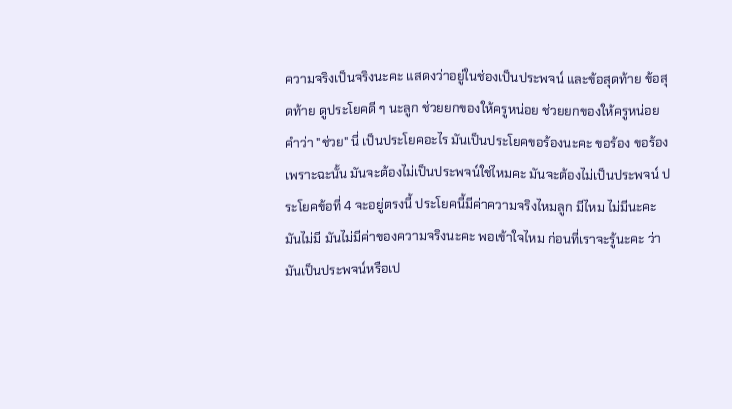ความจริงเป็นจริงนะคะ แสดงว่าอยู่ในช่องเป็นประพจน์ และข้อสุดท้าย ข้อสุดท้าย ดูประโยคดี ๆ นะลูก ช่วยยกของให้ครูหน่อย ช่วยยกของให้ครูหน่อย คำว่า "ช่วย" นี่ เป็นประโยคอะไร มันเป็นประโยคขอร้องนะคะ ขอร้อง ขอร้อง เพราะฉะนั้น มันจะต้องไม่เป็นประพจน์ใช่ไหมคะ มันจะต้องไม่เป็นประพจน์ ประโยคข้อที่ 4 จะอยู่ตรงนี้ ประโยคนี้มีค่าความจริงไหมลูก มีไหม ไม่มีนะคะ มันไม่มี มันไม่มีค่าของความจริงนะคะ พอเข้าใจไหม ก่อนที่เราจะรู้นะคะ ว่ามันเป็นประพจน์หรือเป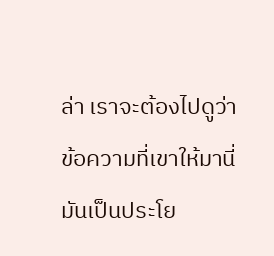ล่า เราจะต้องไปดูว่าข้อความที่เขาให้มานี่ มันเป็นประโย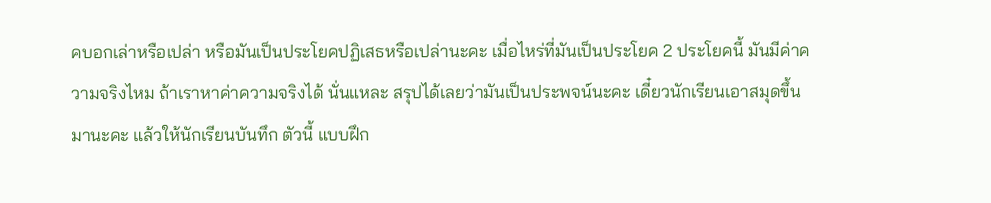คบอกเล่าหรือเปล่า หรือมันเป็นประโยคปฏิเสธหรือเปล่านะคะ เมื่อไหร่ที่มันเป็นประโยค 2 ประโยคนี้ มันมีค่าความจริงไหม ถ้าเราหาค่าความจริงได้ นั่นแหละ สรุปได้เลยว่ามันเป็นประพจน์นะคะ เดี๋ยวนักเรียนเอาสมุดขึ้นมานะคะ แล้วให้นักเรียนบันทึก ตัวนี้ แบบฝึก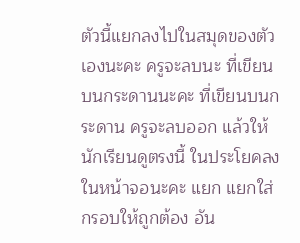ตัวนี้แยกลงไปในสมุดของตัวเองนะคะ ครูจะลบนะ ที่เขียนบนกระดานนะคะ ที่เขียนบนกระดาน ครูจะลบออก แล้วให้นักเรียนดูตรงนี้ ในประโยคลงในหน้าจอนะคะ แยก แยกใส่กรอบให้ถูกต้อง อัน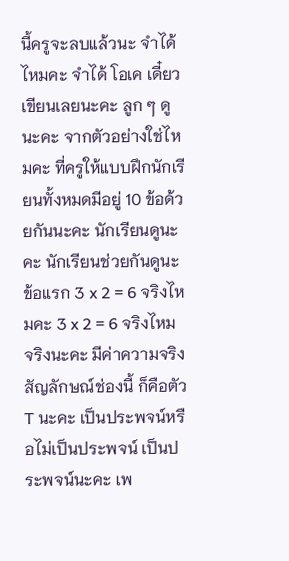นี้ครูจะลบแล้วนะ จำได้ไหมคะ จำได้ โอเค เดี๋ยวเขียนเลยนะคะ ลูก ๆ ดูนะคะ จากตัวอย่างใช่ไหมคะ ที่ครูให้แบบฝึกนักเรียนทั้งหมดมีอยู่ 10 ข้อด้วยกันนะคะ นักเรียนดูนะคะ นักเรียนช่วยกันดูนะ ข้อแรก 3 x 2 = 6 จริงไหมคะ 3 x 2 = 6 จริงไหม จริงนะคะ มีค่าความจริง สัญลักษณ์ช่องนี้ ก็คือตัว T นะคะ เป็นประพจน์หรือไม่เป็นประพจน์ เป็นประพจน์นะคะ เพ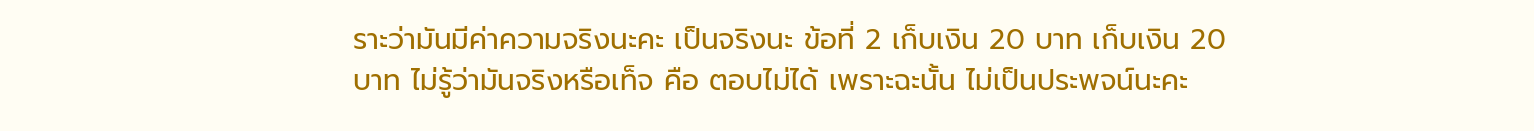ราะว่ามันมีค่าความจริงนะคะ เป็นจริงนะ ข้อที่ 2 เก็บเงิน 20 บาท เก็บเงิน 20 บาท ไม่รู้ว่ามันจริงหรือเท็จ คือ ตอบไม่ได้ เพราะฉะนั้น ไม่เป็นประพจน์นะคะ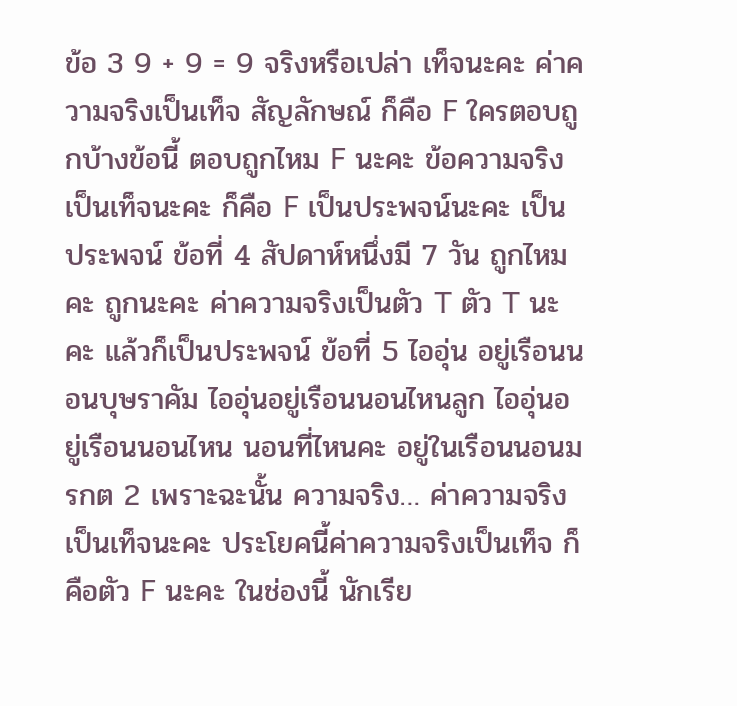ข้อ 3 9 + 9 = 9 จริงหรือเปล่า เท็จนะคะ ค่าความจริงเป็นเท็จ สัญลักษณ์ ก็คือ F ใครตอบถูกบ้างข้อนี้ ตอบถูกไหม F นะคะ ข้อความจริงเป็นเท็จนะคะ ก็คือ F เป็นประพจน์นะคะ เป็นประพจน์ ข้อที่ 4 สัปดาห์หนึ่งมี 7 วัน ถูกไหมคะ ถูกนะคะ ค่าความจริงเป็นตัว T ตัว T นะคะ แล้วก็เป็นประพจน์ ข้อที่ 5 ไออุ่น อยู่เรือนนอนบุษราคัม ไออุ่นอยู่เรือนนอนไหนลูก ไออุ่นอยู่เรือนนอนไหน นอนที่ไหนคะ อยู่ในเรือนนอนมรกต 2 เพราะฉะนั้น ความจริง… ค่าความจริงเป็นเท็จนะคะ ประโยคนี้ค่าความจริงเป็นเท็จ ก็คือตัว F นะคะ ในช่องนี้ นักเรีย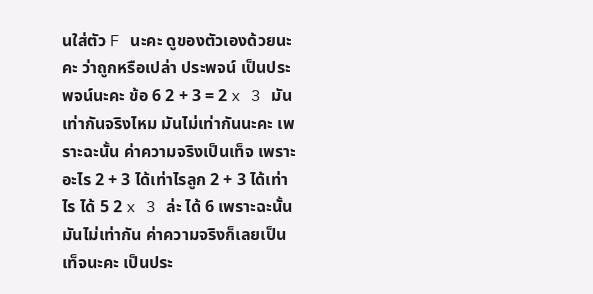นใส่ตัว F นะคะ ดูของตัวเองด้วยนะคะ ว่าถูกหรือเปล่า ประพจน์ เป็นประพจน์นะคะ ข้อ 6 2 + 3 = 2 x 3 มันเท่ากันจริงไหม มันไม่เท่ากันนะคะ เพราะฉะนั้น ค่าความจริงเป็นเท็จ เพราะอะไร 2 + 3 ได้เท่าไรลูก 2 + 3 ได้เท่าไร ได้ 5 2 x 3 ล่ะ ได้ 6 เพราะฉะนั้น มันไม่เท่ากัน ค่าความจริงก็เลยเป็นเท็จนะคะ เป็นประ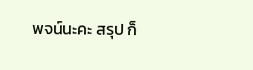พจน์นะคะ สรุป ก็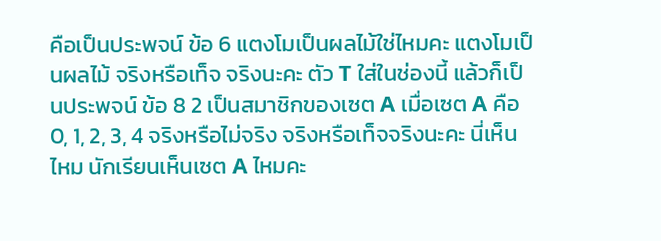คือเป็นประพจน์ ข้อ 6 แตงโมเป็นผลไม้ใช่ไหมคะ แตงโมเป็นผลไม้ จริงหรือเท็จ จริงนะคะ ตัว T ใส่ในช่องนี้ แล้วก็เป็นประพจน์ ข้อ 8 2 เป็นสมาชิกของเซต A เมื่อเซต A คือ 0, 1, 2, 3, 4 จริงหรือไม่จริง จริงหรือเท็จจริงนะคะ นี่เห็นไหม นักเรียนเห็นเซต A ไหมคะ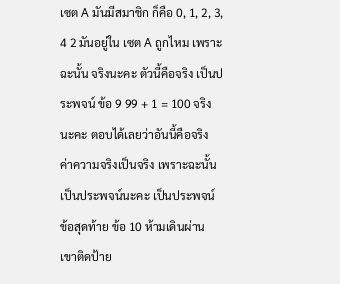เซต A มันมีสมาชิก ก็คือ 0, 1, 2, 3, 4 2 มันอยู่ใน เซต A ถูกไหม เพราะฉะนั้น จริงนะคะ ตัวนี้คือจริง เป็นประพจน์ ข้อ 9 99 + 1 = 100 จริงนะคะ ตอบได้เลยว่าอันนี้คือจริง ค่าความจริงเป็นจริง เพราะฉะนั้น เป็นประพจน์นะคะ เป็นประพจน์ ข้อสุดท้าย ข้อ 10 ห้ามเดินผ่าน เขาติดป้าย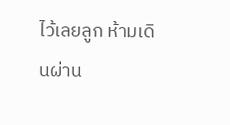ไว้เลยลูก ห้ามเดินผ่าน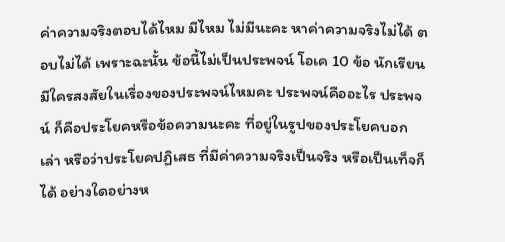ค่าความจริงตอบได้ไหม มีไหม ไม่มีนะคะ หาค่าความจริงไม่ได้ ตอบไม่ได้ เพราะฉะนั้น ข้อนี้ไม่เป็นประพจน์ โอเค 10 ข้อ นักเรียนมีใครสงสัยในเรื่องของประพจน์ไหมคะ ประพจน์คืออะไร ประพจน์ ก็คือประโยคหรือข้อความนะคะ ที่อยู่ในรูปของประโยคบอกเล่า หรือว่าประโยคปฏิเสธ ที่มีค่าความจริงเป็นจริง หรือเป็นเท็จก็ได้ อย่างใดอย่างห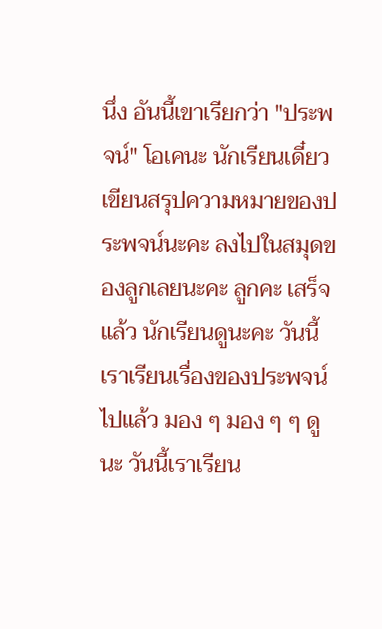นึ่ง อันนี้เขาเรียกว่า "ประพจน์" โอเคนะ นักเรียนเดี๋ยวเขียนสรุปความหมายของประพจน์นะคะ ลงไปในสมุดของลูกเลยนะคะ ลูกคะ เสร็จแล้ว นักเรียนดูนะคะ วันนี้เราเรียนเรื่องของประพจน์ไปแล้ว มอง ๆ มอง ๆ ๆ ดูนะ วันนี้เราเรียน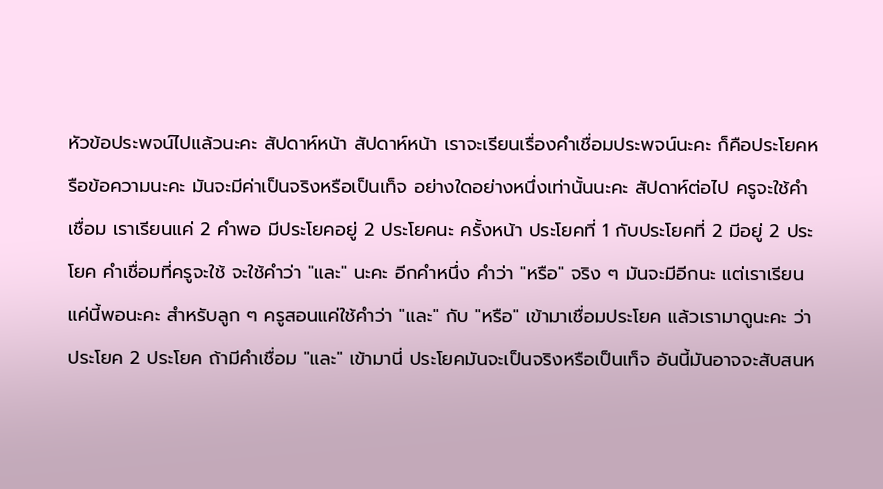หัวข้อประพจน์ไปแล้วนะคะ สัปดาห์หน้า สัปดาห์หน้า เราจะเรียนเรื่องคำเชื่อมประพจน์นะคะ ก็คือประโยคหรือข้อความนะคะ มันจะมีค่าเป็นจริงหรือเป็นเท็จ อย่างใดอย่างหนึ่งเท่านั้นนะคะ สัปดาห์ต่อไป ครูจะใช้คำเชื่อม เราเรียนแค่ 2 คำพอ มีประโยคอยู่ 2 ประโยคนะ ครั้งหน้า ประโยคที่ 1 กับประโยคที่ 2 มีอยู่ 2 ประโยค คำเชื่อมที่ครูจะใช้ จะใช้คำว่า "และ" นะคะ อีกคำหนึ่ง คำว่า "หรือ" จริง ๆ มันจะมีอีกนะ แต่เราเรียนแค่นี้พอนะคะ สำหรับลูก ๆ ครูสอนแค่ใช้คำว่า "และ" กับ "หรือ" เข้ามาเชื่อมประโยค แล้วเรามาดูนะคะ ว่าประโยค 2 ประโยค ถ้ามีคำเชื่อม "และ" เข้ามานี่ ประโยคมันจะเป็นจริงหรือเป็นเท็จ อันนี้มันอาจจะสับสนห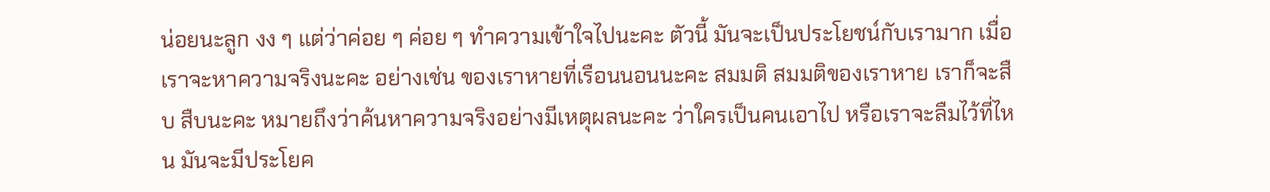น่อยนะลูก งง ๆ แต่ว่าค่อย ๆ ค่อย ๆ ทำความเข้าใจไปนะคะ ตัวนี้ มันจะเป็นประโยชน์กับเรามาก เมื่อเราจะหาความจริงนะคะ อย่างเช่น ของเราหายที่เรือนนอนนะคะ สมมติ สมมติของเราหาย เราก็จะสืบ สืบนะคะ หมายถึงว่าค้นหาความจริงอย่างมีเหตุผลนะคะ ว่าใครเป็นคนเอาไป หรือเราจะลืมไว้ที่ไหน มันจะมีประโยค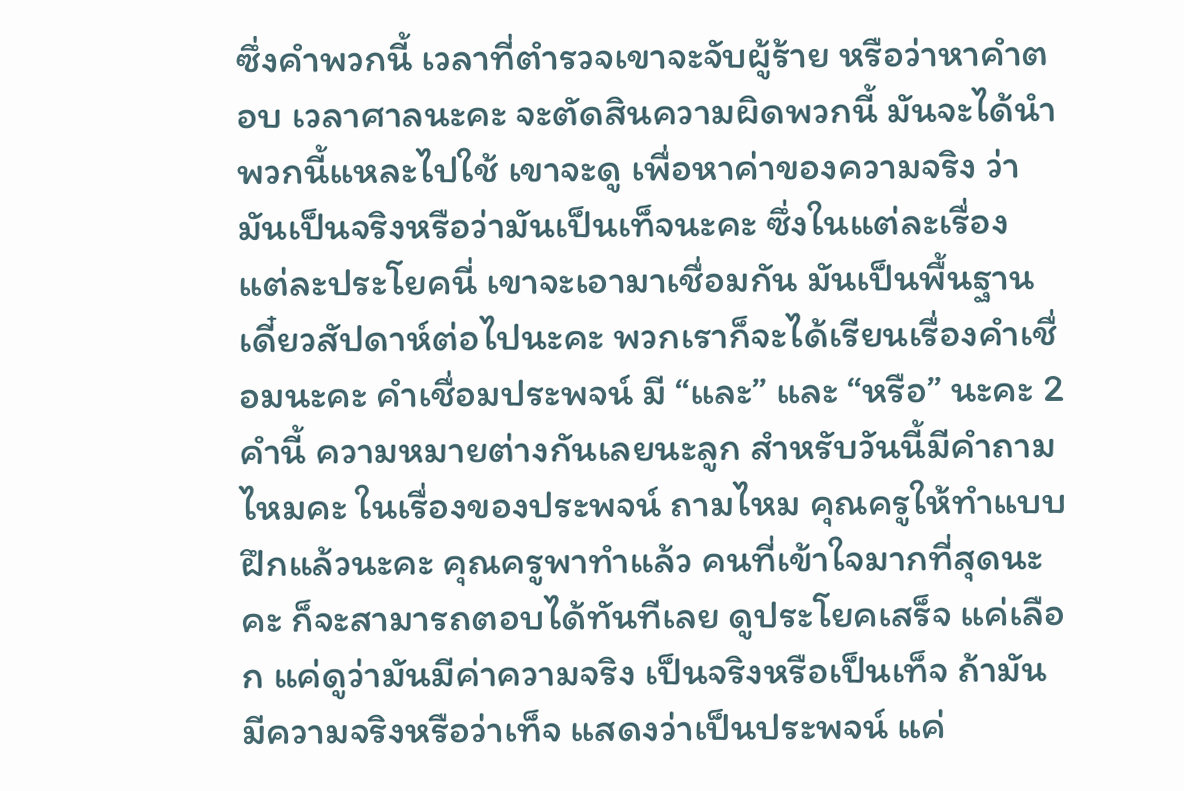ซึ่งคำพวกนี้ เวลาที่ตำรวจเขาจะจับผู้ร้าย หรือว่าหาคำตอบ เวลาศาลนะคะ จะตัดสินความผิดพวกนี้ มันจะได้นำพวกนี้แหละไปใช้ เขาจะดู เพื่อหาค่าของความจริง ว่ามันเป็นจริงหรือว่ามันเป็นเท็จนะคะ ซึ่งในแต่ละเรื่อง แต่ละประโยคนี่ เขาจะเอามาเชื่อมกัน มันเป็นพื้นฐาน เดี๋ยวสัปดาห์ต่อไปนะคะ พวกเราก็จะได้เรียนเรื่องคำเชื่อมนะคะ คำเชื่อมประพจน์ มี “และ” และ “หรือ” นะคะ 2 คำนี้ ความหมายต่างกันเลยนะลูก สำหรับวันนี้มีคำถามไหมคะ ในเรื่องของประพจน์ ถามไหม คุณครูให้ทำแบบฝึกแล้วนะคะ คุณครูพาทำแล้ว คนที่เข้าใจมากที่สุดนะคะ ก็จะสามารถตอบได้ทันทีเลย ดูประโยคเสร็จ แค่เลือก แค่ดูว่ามันมีค่าความจริง เป็นจริงหรือเป็นเท็จ ถ้ามันมีความจริงหรือว่าเท็จ แสดงว่าเป็นประพจน์ แค่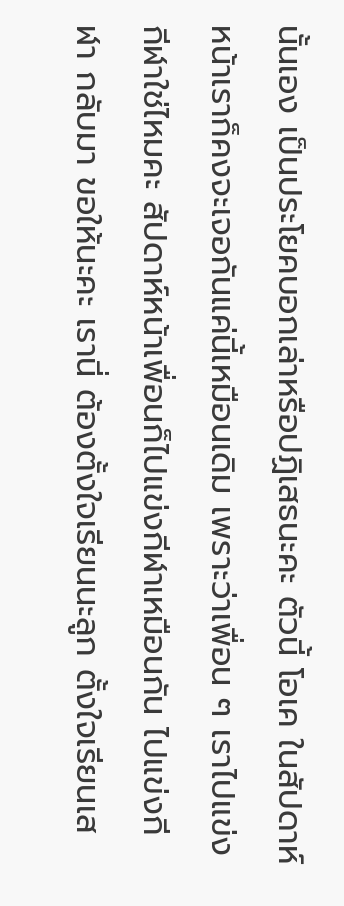นั้นเอง เป็นประโยคบอกเล่าหรือปฏิเสธนะคะ ตัวนี้ โอเค ในสัปดาห์หน้าเราก็คงจะเจอกันแค่นี้เหมือนเดิม เพราะว่าเพื่อน ๆ เราไปแข่งกีฬาใช่ไหมคะ สัปดาห์หน้าเพื่อนก็ไปแข่งกีฬาเหมือนกัน ไปแข่งกีฬา กลับมา ขอให้นะคะ เรานี่ ต้องตั้งใจเรียนนะลูก ตั้งใจเรียนเส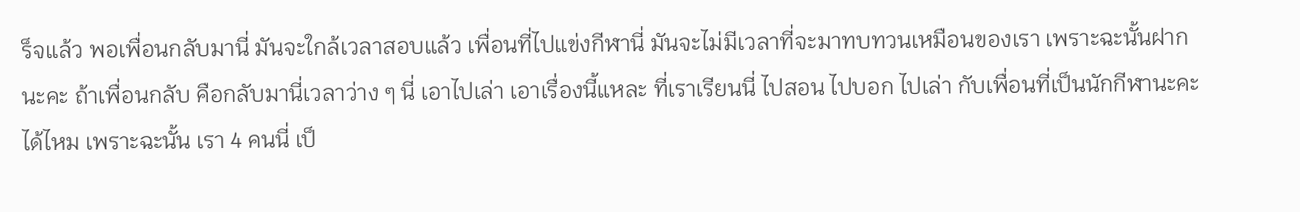ร็จแล้ว พอเพื่อนกลับมานี่ มันจะใกล้เวลาสอบแล้ว เพื่อนที่ไปแข่งกีฬานี่ มันจะไม่มีเวลาที่จะมาทบทวนเหมือนของเรา เพราะฉะนั้นฝากนะคะ ถ้าเพื่อนกลับ คือกลับมานี่เวลาว่าง ๆ นี่ เอาไปเล่า เอาเรื่องนี้แหละ ที่เราเรียนนี่ ไปสอน ไปบอก ไปเล่า กับเพื่อนที่เป็นนักกีฬานะคะ ได้ไหม เพราะฉะนั้น เรา 4 คนนี่ เป็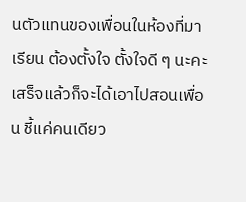นตัวแทนของเพื่อนในห้องที่มาเรียน ต้องตั้งใจ ตั้งใจดี ๆ นะคะ เสร็จแล้วก็จะได้เอาไปสอนเพื่อน ชี้แค่คนเดียว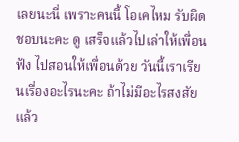เลยนะนี่ เพราะคนนี้ โอเคไหม รับผิดชอบนะคะ ดู เสร็จแล้วไปเล่าให้เพื่อนฟัง ไปสอนให้เพื่อนด้วย วันนี้เราเรียนเรื่องอะไรนะคะ ถ้าไม่มีอะไรสงสัยแล้ว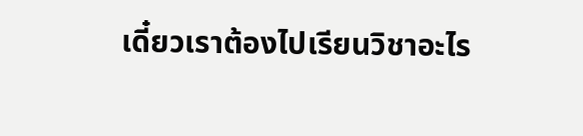เดี๋ยวเราต้องไปเรียนวิชาอะไร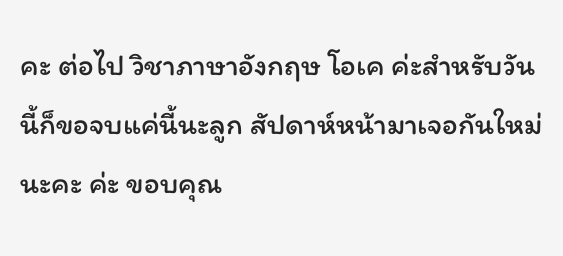คะ ต่อไป วิชาภาษาอังกฤษ โอเค ค่ะสำหรับวันนี้ก็ขอจบแค่นี้นะลูก สัปดาห์หน้ามาเจอกันใหม่นะคะ ค่ะ ขอบคุณ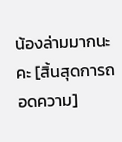น้องล่ามมากนะคะ [สิ้นสุดการถอดความ]